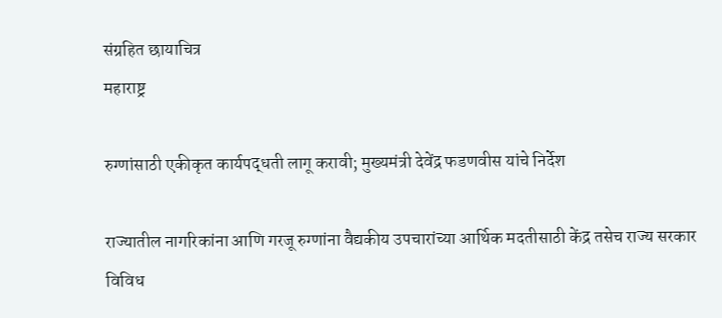संग्रहित छायाचित्र
महाराष्ट्र

रुग्णांसाठी एकीकृत कार्यपद्धती लागू करावी; मुख्यमंत्री देवेंद्र फडणवीस यांचे निर्देश

राज्यातील नागरिकांना आणि गरजू रुग्णांना वैद्यकीय उपचारांच्या आर्थिक मदतीसाठी केंद्र तसेच राज्य सरकार विविध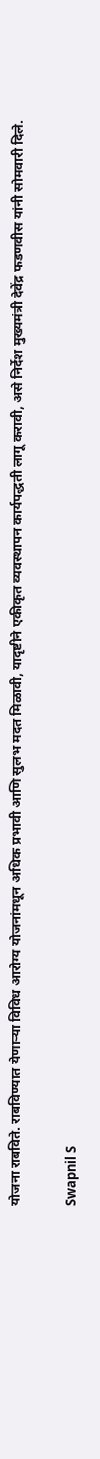योजना राबविते. राबविण्यात येणाऱ्या विविध आरोग्य योजनांमधून अधिक प्रभावी आणि सुलभ मदत मिळावी, यादृष्टीने एकीकृत व्यवस्थापन कार्यपद्धती लागू करावी, असे निर्देश मुख्यमंत्री देवेंद्र फडणवीस यांनी सोमवारी दिले.

Swapnil S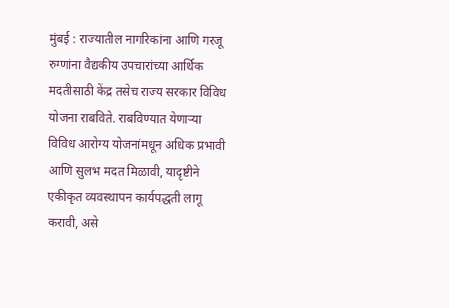मुंबई : राज्यातील नागरिकांना आणि गरजू रुग्णांना वैद्यकीय उपचारांच्या आर्थिक मदतीसाठी केंद्र तसेच राज्य सरकार विविध योजना राबविते. राबविण्यात येणाऱ्या विविध आरोग्य योजनांमधून अधिक प्रभावी आणि सुलभ मदत मिळावी, यादृष्टीने एकीकृत व्यवस्थापन कार्यपद्धती लागू करावी, असे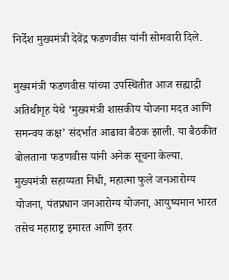निर्देश मुख्यमंत्री देवेंद्र फडणवीस यांनी सोमवारी दिले.

मुख्यमंत्री फडणवीस यांच्या उपस्थितीत आज सह्याद्री अतिथीगृह येथे ‘मुख्यमंत्री शासकीय योजना मदत आणि समन्वय कक्ष’ संदर्भात आढावा बैठक झाली. या बैठकीत बोलताना फडणवीस यांनी अनेक सूचना केल्या. मुख्यमंत्री सहाय्यता निधी, महात्मा फुले जनआरोग्य योजना, पंतप्रधान जनआरोग्य योजना, आयुष्यमान भारत तसेच महाराष्ट्र इमारत आणि इतर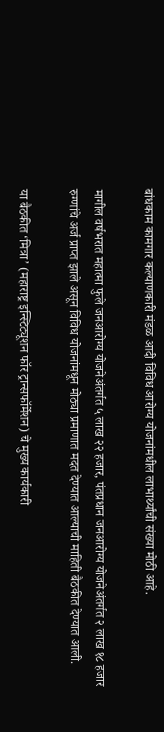बांधकाम कामगार कल्याणकारी मंडळ आदी विविध आरोग्य योजनांमधील लाभार्थ्यांची संख्या मोठी आहे.

मागील वर्षभरात महात्मा फुले जनआरोग्य योजनेअंतर्गत ५ लाख २२ हजार, पंतप्रधान जनआरोग्य योजनेअंतर्गत २ लाख १८ हजार रुग्णांचे अर्ज प्राप्त झाले असून विविध योजनांमधून मोठ्या प्रमाणात मदत देण्यात आल्याची माहिती बैठकीत देण्यात आली.

या बैठकीत ‘मित्रा’ (महाराष्ट्र इन्स्टिट्यूशन फॉर ट्रान्सफॉर्मेशन) चे मुख्य कार्यकारी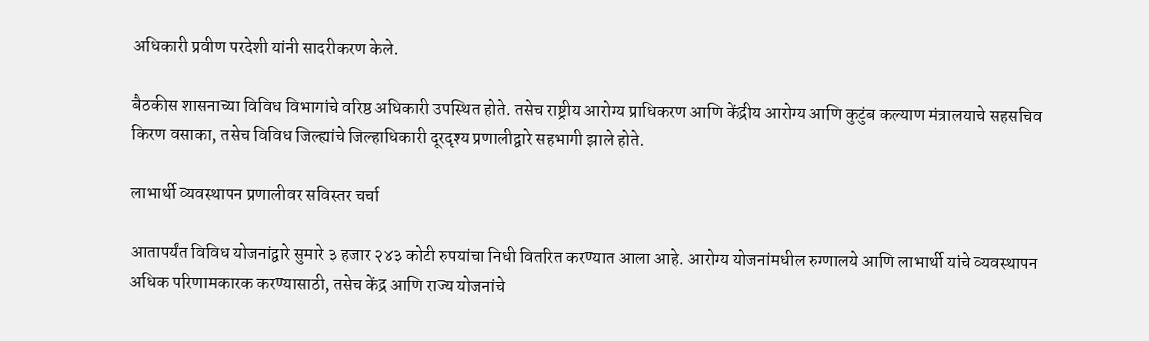अधिकारी प्रवीण परदेशी यांनी सादरीकरण केले.

बैठकीस शासनाच्या विविध विभागांचे वरिष्ठ अधिकारी उपस्थित होते. तसेच राष्ट्रीय आरोग्य प्राधिकरण आणि केंद्रीय आरोग्य आणि कुटुंब कल्याण मंत्रालयाचे सहसचिव किरण वसाका, तसेच विविध जिल्ह्यांचे जिल्हाधिकारी दूरदृश्य प्रणालीद्वारे सहभागी झाले होते.

लाभार्थी व्यवस्थापन प्रणालीवर सविस्तर चर्चा

आतापर्यंत विविध योजनांद्वारे सुमारे ३ हजार २४३ कोटी रुपयांचा निधी वितरित करण्यात आला आहे. आरोग्य योजनांमधील रुग्णालये आणि लाभार्थी यांचे व्यवस्थापन अधिक परिणामकारक करण्यासाठी, तसेच केंद्र आणि राज्य योजनांचे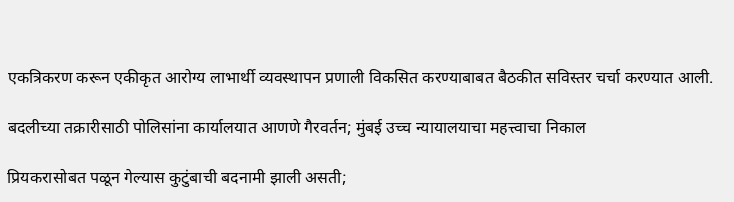एकत्रिकरण करून एकीकृत आरोग्य लाभार्थी व्यवस्थापन प्रणाली विकसित करण्याबाबत बैठकीत सविस्तर चर्चा करण्यात आली.

बदलीच्या तक्रारीसाठी पोलिसांना कार्यालयात आणणे गैरवर्तन; मुंबई उच्च न्यायालयाचा महत्त्वाचा निकाल

प्रियकरासोबत पळून गेल्यास कुटुंबाची बदनामी झाली असती;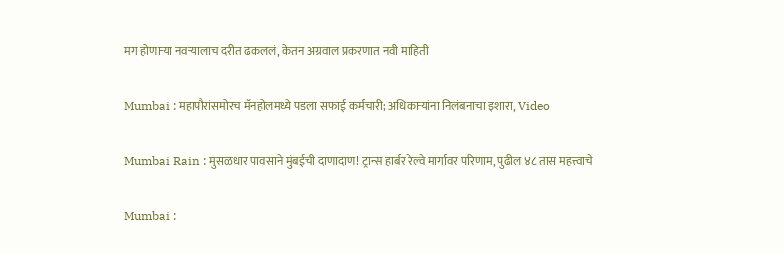मग होणाऱ्या नवऱ्यालाच दरीत ढकललं, केतन अग्रवाल प्रकरणात नवी माहिती

Mumbai : महापौरांसमोरच मॅनहोलमध्ये पडला सफाई कर्मचारी; अधिकाऱ्यांना निलंबनाचा इशारा, Video

Mumbai Rain : मुसळधार पावसाने मुंबईची दाणादाण! ट्रान्स हार्बर रेल्वे मार्गावर परिणाम, पुढील ४८ तास महत्त्वाचे

Mumbai :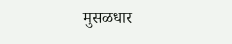मुसळधार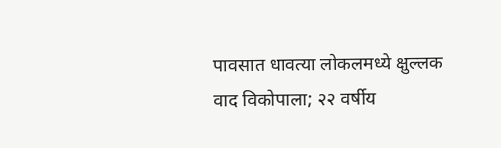पावसात धावत्या लोकलमध्ये क्षुल्लक वाद विकोपाला; २२ वर्षीय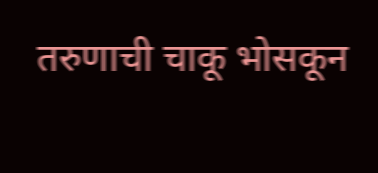तरुणाची चाकू भोसकून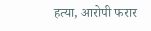हत्या, आरोपी फरार